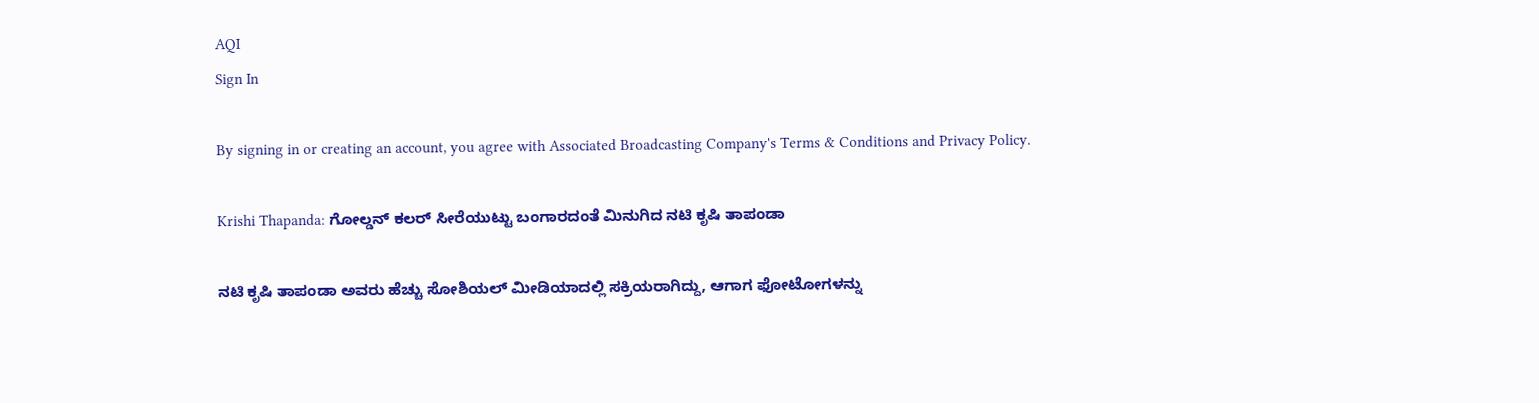AQI
Sign In

By signing in or creating an account, you agree with Associated Broadcasting Company's Terms & Conditions and Privacy Policy.

Krishi Thapanda: ಗೋಲ್ಡನ್ ಕಲರ್ ಸೀರೆಯುಟ್ಟು ಬಂಗಾರದಂತೆ ಮಿನುಗಿದ ನಟಿ ಕೃಷಿ ತಾಪಂಡಾ

ನಟಿ ಕೃಷಿ ತಾಪಂಡಾ ಅವರು ಹೆಚ್ಚು ಸೋಶಿಯಲ್ ಮೀಡಿಯಾದಲ್ಲಿ ಸಕ್ರಿಯರಾಗಿದ್ದು, ಆಗಾಗ ಫೋಟೋಗಳನ್ನು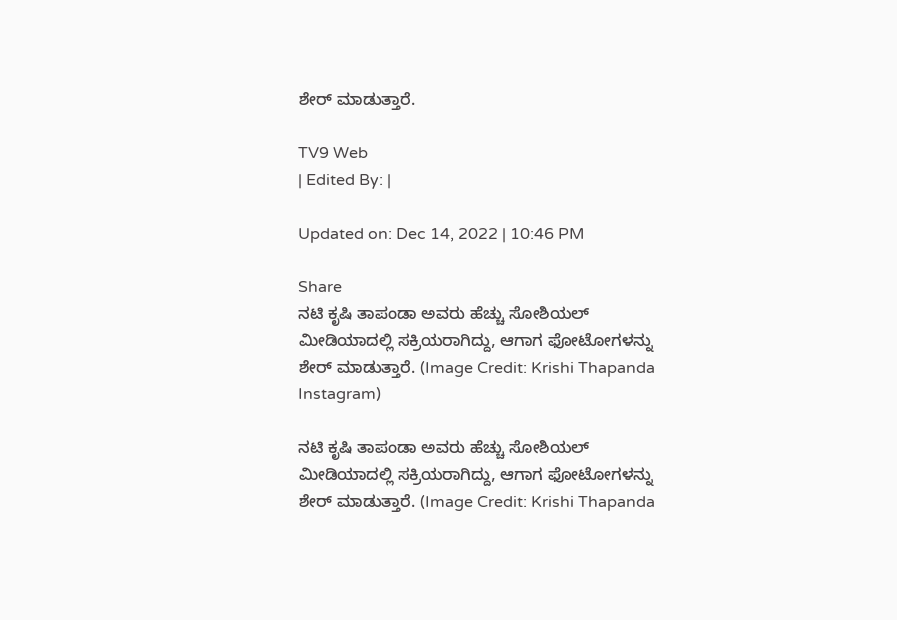ಶೇರ್ ಮಾಡುತ್ತಾರೆ.

TV9 Web
| Edited By: |

Updated on: Dec 14, 2022 | 10:46 PM

Share
ನಟಿ ಕೃಷಿ ತಾಪಂಡಾ ಅವರು ಹೆಚ್ಚು ಸೋಶಿಯಲ್ ಮೀಡಿಯಾದಲ್ಲಿ ಸಕ್ರಿಯರಾಗಿದ್ದು, ಆಗಾಗ ಫೋಟೋಗಳನ್ನು ಶೇರ್ ಮಾಡುತ್ತಾರೆ. (Image Credit: Krishi Thapanda Instagram)

ನಟಿ ಕೃಷಿ ತಾಪಂಡಾ ಅವರು ಹೆಚ್ಚು ಸೋಶಿಯಲ್ ಮೀಡಿಯಾದಲ್ಲಿ ಸಕ್ರಿಯರಾಗಿದ್ದು, ಆಗಾಗ ಫೋಟೋಗಳನ್ನು ಶೇರ್ ಮಾಡುತ್ತಾರೆ. (Image Credit: Krishi Thapanda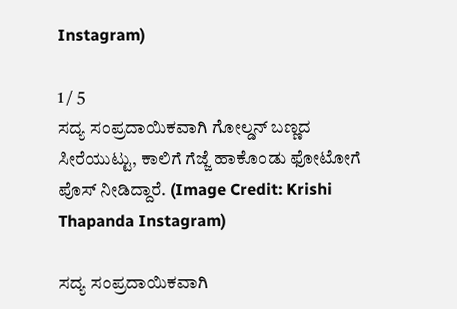Instagram)

1 / 5
ಸದ್ಯ ಸಂಪ್ರದಾಯಿಕವಾಗಿ ಗೋಲ್ಡನ್ ಬಣ್ಣದ ಸೀರೆಯುಟ್ಟು, ಕಾಲಿಗೆ ಗೆಜ್ಜೆ ಹಾಕೊಂಡು ಫೋಟೋಗೆ ಪೊಸ್ ನೀಡಿದ್ದಾರೆ. (Image Credit: Krishi Thapanda Instagram)

ಸದ್ಯ ಸಂಪ್ರದಾಯಿಕವಾಗಿ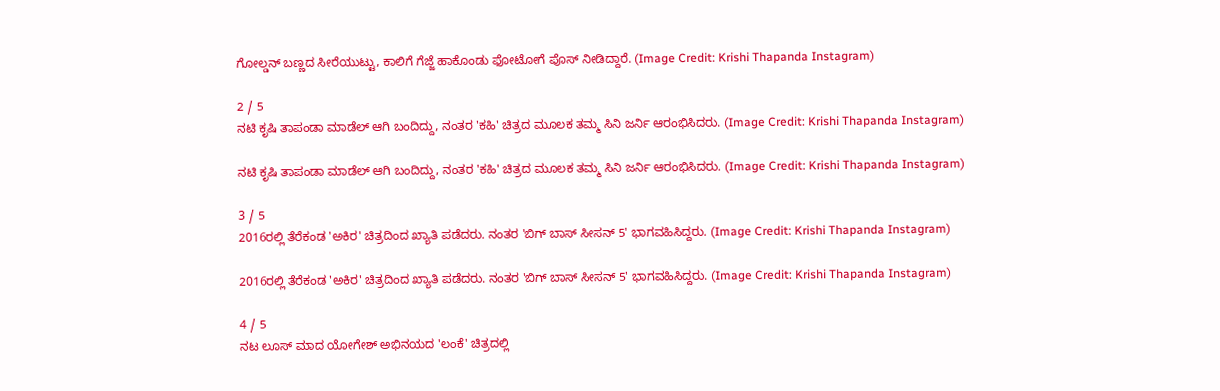ಗೋಲ್ಡನ್ ಬಣ್ಣದ ಸೀರೆಯುಟ್ಟು, ಕಾಲಿಗೆ ಗೆಜ್ಜೆ ಹಾಕೊಂಡು ಫೋಟೋಗೆ ಪೊಸ್ ನೀಡಿದ್ದಾರೆ. (Image Credit: Krishi Thapanda Instagram)

2 / 5
ನಟಿ ಕೃಷಿ ತಾಪಂಡಾ ಮಾಡೆಲ್ ಆಗಿ ಬಂದಿದ್ದು, ನಂತರ 'ಕಹಿ' ಚಿತ್ರದ ಮೂಲಕ ತಮ್ಮ ಸಿನಿ ಜರ್ನಿ ಆರಂಭಿಸಿದರು. (Image Credit: Krishi Thapanda Instagram)

ನಟಿ ಕೃಷಿ ತಾಪಂಡಾ ಮಾಡೆಲ್ ಆಗಿ ಬಂದಿದ್ದು, ನಂತರ 'ಕಹಿ' ಚಿತ್ರದ ಮೂಲಕ ತಮ್ಮ ಸಿನಿ ಜರ್ನಿ ಆರಂಭಿಸಿದರು. (Image Credit: Krishi Thapanda Instagram)

3 / 5
2016ರಲ್ಲಿ ತೆರೆಕಂಡ 'ಅಕಿರ' ಚಿತ್ರದಿಂದ ಖ್ಯಾತಿ ಪಡೆದರು. ನಂತರ 'ಬಿಗ್ ಬಾಸ್ ಸೀಸನ್ 5' ಭಾಗವಹಿಸಿದ್ದರು. (Image Credit: Krishi Thapanda Instagram)

2016ರಲ್ಲಿ ತೆರೆಕಂಡ 'ಅಕಿರ' ಚಿತ್ರದಿಂದ ಖ್ಯಾತಿ ಪಡೆದರು. ನಂತರ 'ಬಿಗ್ ಬಾಸ್ ಸೀಸನ್ 5' ಭಾಗವಹಿಸಿದ್ದರು. (Image Credit: Krishi Thapanda Instagram)

4 / 5
ನಟ ಲೂಸ್ ಮಾದ ಯೋಗೇಶ್ ಅಭಿನಯದ 'ಲಂಕೆ' ಚಿತ್ರದಲ್ಲಿ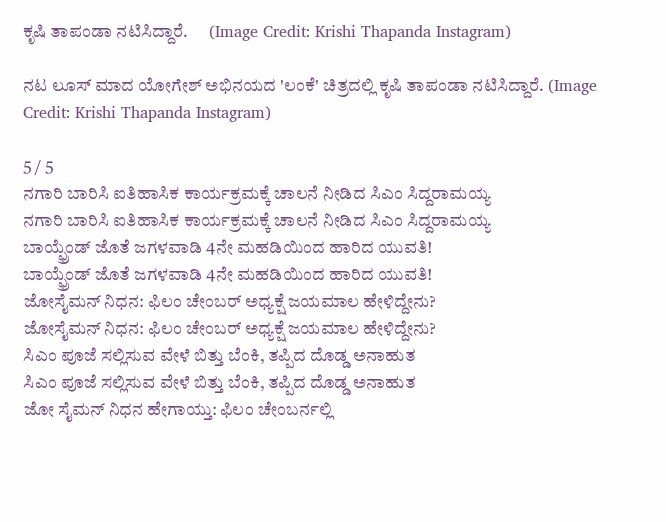ಕೃಷಿ ತಾಪಂಡಾ ನಟಿಸಿದ್ದಾರೆ.      (Image Credit: Krishi Thapanda Instagram)

ನಟ ಲೂಸ್ ಮಾದ ಯೋಗೇಶ್ ಅಭಿನಯದ 'ಲಂಕೆ' ಚಿತ್ರದಲ್ಲಿ ಕೃಷಿ ತಾಪಂಡಾ ನಟಿಸಿದ್ದಾರೆ. (Image Credit: Krishi Thapanda Instagram)

5 / 5
ನಗಾರಿ ಬಾರಿಸಿ ಐತಿಹಾಸಿಕ ಕಾರ್ಯಕ್ರಮಕ್ಕೆ ಚಾಲನೆ ನೀಡಿದ ಸಿಎಂ ಸಿದ್ದರಾಮಯ್ಯ
ನಗಾರಿ ಬಾರಿಸಿ ಐತಿಹಾಸಿಕ ಕಾರ್ಯಕ್ರಮಕ್ಕೆ ಚಾಲನೆ ನೀಡಿದ ಸಿಎಂ ಸಿದ್ದರಾಮಯ್ಯ
ಬಾಯ್ಫ್ರೆಂಡ್ ಜೊತೆ ಜಗಳವಾಡಿ 4ನೇ ಮಹಡಿಯಿಂದ ಹಾರಿದ ಯುವತಿ!
ಬಾಯ್ಫ್ರೆಂಡ್ ಜೊತೆ ಜಗಳವಾಡಿ 4ನೇ ಮಹಡಿಯಿಂದ ಹಾರಿದ ಯುವತಿ!
ಜೋಸೈಮನ್ ನಿಧನ: ಫಿಲಂ ಚೇಂಬರ್ ಅಧ್ಯಕ್ಷೆ ಜಯಮಾಲ ಹೇಳಿದ್ದೇನು?
ಜೋಸೈಮನ್ ನಿಧನ: ಫಿಲಂ ಚೇಂಬರ್ ಅಧ್ಯಕ್ಷೆ ಜಯಮಾಲ ಹೇಳಿದ್ದೇನು?
ಸಿಎಂ ಪೂಜೆ ಸಲ್ಲಿಸುವ ವೇಳೆ ಬಿತ್ತು ಬೆಂಕಿ, ತಪ್ಪಿದ ದೊಡ್ಡ ಅನಾಹುತ
ಸಿಎಂ ಪೂಜೆ ಸಲ್ಲಿಸುವ ವೇಳೆ ಬಿತ್ತು ಬೆಂಕಿ, ತಪ್ಪಿದ ದೊಡ್ಡ ಅನಾಹುತ
ಜೋ ಸೈಮನ್ ನಿಧನ ಹೇಗಾಯ್ತು: ಫಿಲಂ ಚೇಂಬರ್ನಲ್ಲಿ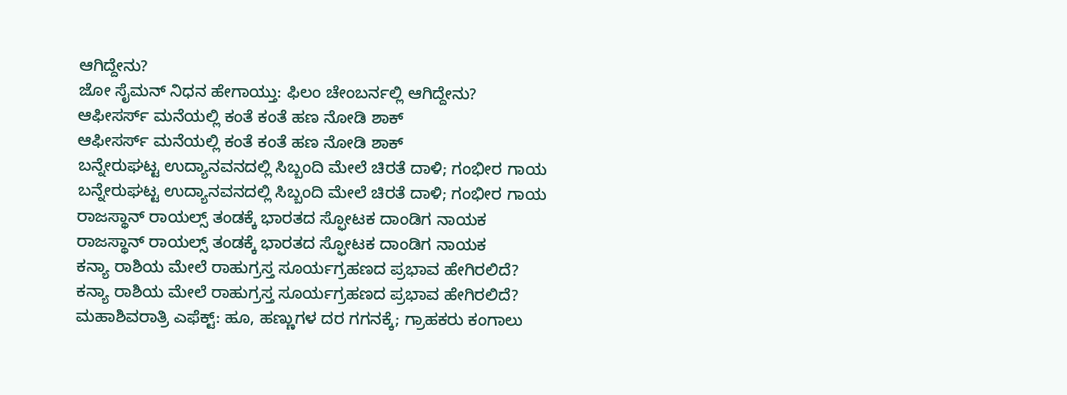ಆಗಿದ್ದೇನು?
ಜೋ ಸೈಮನ್ ನಿಧನ ಹೇಗಾಯ್ತು: ಫಿಲಂ ಚೇಂಬರ್ನಲ್ಲಿ ಆಗಿದ್ದೇನು?
ಆಫೀಸರ್ಸ್ ಮನೆಯಲ್ಲಿ ಕಂತೆ ಕಂತೆ ಹಣ ನೋಡಿ ಶಾಕ್
ಆಫೀಸರ್ಸ್ ಮನೆಯಲ್ಲಿ ಕಂತೆ ಕಂತೆ ಹಣ ನೋಡಿ ಶಾಕ್
ಬನ್ನೇರುಘಟ್ಟ ಉದ್ಯಾನವನದಲ್ಲಿ ಸಿಬ್ಬಂದಿ ಮೇಲೆ ಚಿರತೆ ದಾಳಿ; ಗಂಭೀರ ಗಾಯ
ಬನ್ನೇರುಘಟ್ಟ ಉದ್ಯಾನವನದಲ್ಲಿ ಸಿಬ್ಬಂದಿ ಮೇಲೆ ಚಿರತೆ ದಾಳಿ; ಗಂಭೀರ ಗಾಯ
ರಾಜಸ್ಥಾನ್ ರಾಯಲ್ಸ್ ತಂಡಕ್ಕೆ ಭಾರತದ ಸ್ಫೋಟಕ ದಾಂಡಿಗ ನಾಯಕ
ರಾಜಸ್ಥಾನ್ ರಾಯಲ್ಸ್ ತಂಡಕ್ಕೆ ಭಾರತದ ಸ್ಫೋಟಕ ದಾಂಡಿಗ ನಾಯಕ
ಕನ್ಯಾ ರಾಶಿಯ ಮೇಲೆ ರಾಹುಗ್ರಸ್ತ ಸೂರ್ಯಗ್ರಹಣದ ಪ್ರಭಾವ ಹೇಗಿರಲಿದೆ?
ಕನ್ಯಾ ರಾಶಿಯ ಮೇಲೆ ರಾಹುಗ್ರಸ್ತ ಸೂರ್ಯಗ್ರಹಣದ ಪ್ರಭಾವ ಹೇಗಿರಲಿದೆ?
ಮಹಾಶಿವರಾತ್ರಿ ಎಫೆಕ್ಟ್: ಹೂ, ಹಣ್ಣುಗಳ ದರ ಗಗನಕ್ಕೆ; ಗ್ರಾಹಕರು ಕಂಗಾಲು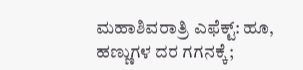ಮಹಾಶಿವರಾತ್ರಿ ಎಫೆಕ್ಟ್: ಹೂ, ಹಣ್ಣುಗಳ ದರ ಗಗನಕ್ಕೆ;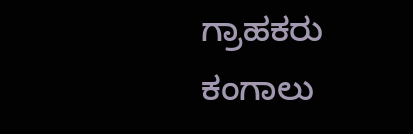ಗ್ರಾಹಕರು ಕಂಗಾಲು